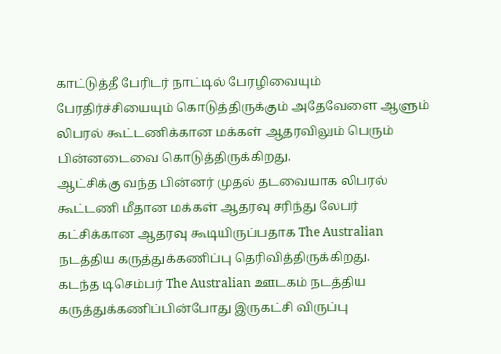காட்டுத்தீ பேரிடர் நாட்டில் பேரழிவையும் பேரதிர்ச்சியையும் கொடுத்திருக்கும் அதேவேளை ஆளும் லிபரல் கூட்டணிக்கான மக்கள் ஆதரவிலும் பெரும் பின்னடைவை கொடுத்திருக்கிறது.
ஆட்சிக்கு வந்த பின்னர் முதல் தடவையாக லிபரல் கூட்டணி மீதான மக்கள் ஆதரவு சரிந்து லேபர் கட்சிக்கான ஆதரவு கூடியிருப்பதாக The Australian நடத்திய கருத்துக்கணிப்பு தெரிவித்திருக்கிறது.
கடந்த டிசெம்பர் The Australian ஊடகம் நடத்திய கருத்துக்கணிப்பின்போது இருகட்சி விருப்பு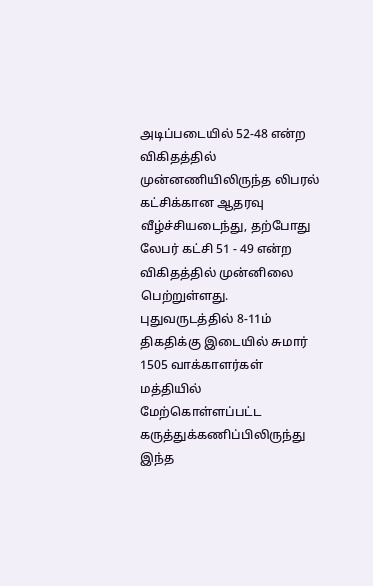அடிப்படையில் 52-48 என்ற விகிதத்தில் முன்னணியிலிருந்த லிபரல் கட்சிக்கான ஆதரவு வீழ்ச்சியடைந்து, தற்போது லேபர் கட்சி 51 - 49 என்ற விகிதத்தில் முன்னிலை பெற்றுள்ளது.
புதுவருடத்தில் 8-11ம் திகதிக்கு இடையில் சுமார் 1505 வாக்காளர்கள் மத்தியில் மேற்கொள்ளப்பட்ட கருத்துக்கணிப்பிலிருந்து இந்த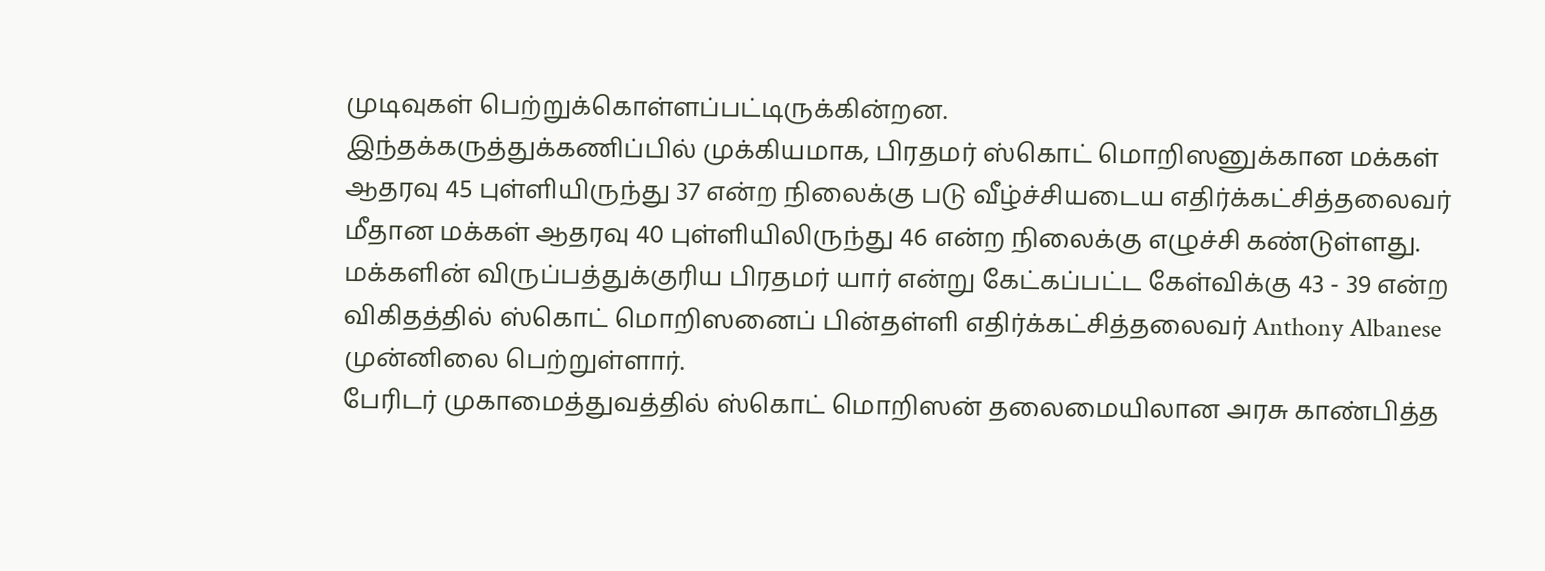முடிவுகள் பெற்றுக்கொள்ளப்பட்டிருக்கின்றன.
இந்தக்கருத்துக்கணிப்பில் முக்கியமாக, பிரதமர் ஸ்கொட் மொறிஸனுக்கான மக்கள் ஆதரவு 45 புள்ளியிருந்து 37 என்ற நிலைக்கு படு வீழ்ச்சியடைய எதிர்க்கட்சித்தலைவர் மீதான மக்கள் ஆதரவு 40 புள்ளியிலிருந்து 46 என்ற நிலைக்கு எழுச்சி கண்டுள்ளது.
மக்களின் விருப்பத்துக்குரிய பிரதமர் யார் என்று கேட்கப்பட்ட கேள்விக்கு 43 - 39 என்ற விகிதத்தில் ஸ்கொட் மொறிஸனைப் பின்தள்ளி எதிர்க்கட்சித்தலைவர் Anthony Albanese முன்னிலை பெற்றுள்ளார்.
பேரிடர் முகாமைத்துவத்தில் ஸ்கொட் மொறிஸன் தலைமையிலான அரசு காண்பித்த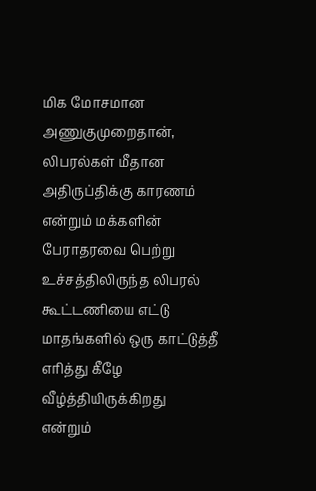மிக மோசமான அணுகுமுறைதான், லிபரல்கள் மீதான அதிருப்திக்கு காரணம் என்றும் மக்களின் பேராதரவை பெற்று உச்சத்திலிருந்த லிபரல் கூட்டணியை எட்டு மாதங்களில் ஒரு காட்டுத்தீ எரித்து கீழே வீழ்த்தியிருக்கிறது என்றும்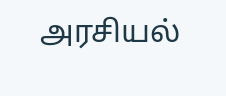அரசியல்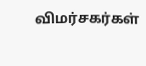விமர்சகர்கள்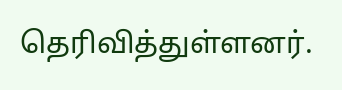தெரிவித்துள்ளனர்.